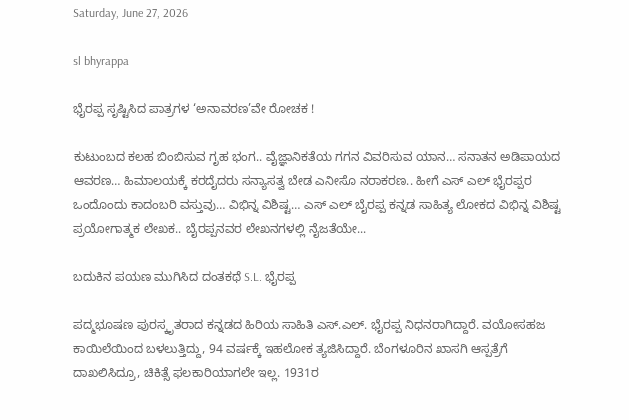Saturday, June 27, 2026

sl bhyrappa

ಭೈರಪ್ಪ ಸೃಷ್ಟಿಸಿದ ಪಾತ್ರಗಳ ‘ಅನಾವರಣ’ವೇ ರೋಚಕ !

ಕುಟುಂಬದ ಕಲಹ ಬಿಂಬಿಸುವ ಗೃಹ ಭಂಗ.. ವೈಜ್ಞಾನಿಕತೆಯ ಗಗನ ವಿವರಿಸುವ ಯಾನ… ಸನಾತನ ಅಡಿಪಾಯದ ಆವರಣ… ಹಿಮಾಲಯಕ್ಕೆ ಕರದೈದರು ಸನ್ಯಾಸತ್ವ ಬೇಡ ಎನೀಸೊ ನರಾಕರಣ.. ಹೀಗೆ ಎಸ್ ಎಲ್ ಭೈರಪ್ಪರ ಒಂದೊಂದು ಕಾದಂಬರಿ ವಸ್ತುವು… ವಿಭಿನ್ನ ವಿಶಿಷ್ಟ… ಎಸ್ ಎಲ್ ಬೈರಪ್ಪ ಕನ್ನಡ ಸಾಹಿತ್ಯ ಲೋಕದ ವಿಭಿನ್ನ ವಿಶಿಷ್ಟ ಪ್ರಯೋಗಾತ್ಮಕ ಲೇಖಕ.. ಬೈರಪ್ಪನವರ ಲೇಖನಗಳಲ್ಲಿ ನೈಜತೆಯೇ...

ಬದುಕಿನ ಪಯಣ ಮುಗಿಸಿದ ದಂತಕಥೆ S.L. ಭೈರಪ್ಪ

ಪದ್ಮಭೂಷಣ ಪುರಸ್ಕೃತರಾದ ಕನ್ನಡದ ಹಿರಿಯ ಸಾಹಿತಿ ಎಸ್‌.ಎಲ್‌. ಭೈರಪ್ಪ ನಿಧನರಾಗಿದ್ದಾರೆ. ವಯೋಸಹಜ ಕಾಯಿಲೆಯಿಂದ ಬಳಲುತ್ತಿದ್ದು, 94 ವರ್ಷಕ್ಕೆ ಇಹಲೋಕ ತ್ಯಜಿಸಿದ್ದಾರೆ. ಬೆಂಗಳೂರಿನ ಖಾಸಗಿ ಆಸ್ಪತ್ರೆಗೆ ದಾಖಲಿಸಿದ್ರೂ, ಚಿಕಿತ್ಸೆ ಫಲಕಾರಿಯಾಗಲೇ ಇಲ್ಲ. 1931ರ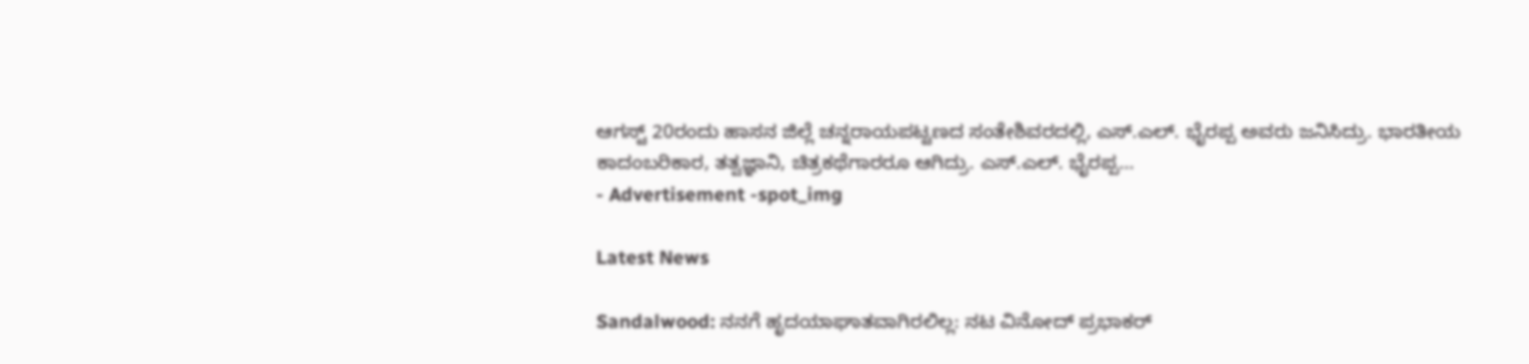ಆಗಸ್ಟ್‌ 20ರಂದು ಹಾಸನ ಜಿಲ್ಲೆ ಚನ್ನರಾಯಪಟ್ಟಣದ ಸಂತೇಶಿವರದಲ್ಲಿ, ಎಸ್‌.ಎಲ್‌. ಭೈರಪ್ಪ ಅವರು ಜನಿಸಿದ್ರು. ಭಾರತೀಯ ಕಾದಂಬರಿಕಾರ, ತತ್ವಜ್ಞಾನಿ, ಚಿತ್ರಕಥೆಗಾರರೂ ಆಗಿದ್ರು. ಎಸ್‌.ಎಲ್‌. ಭೈರಪ್ಪ...
- Advertisement -spot_img

Latest News

Sandalwood: ನನಗೆ ಹೃದಯಾಘಾತವಾಗಿರಲಿಲ್ಲ: ನಟ ವಿನೋದ್ ಪ್ರಭಾಕರ್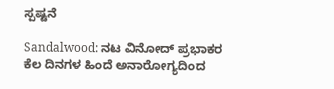ಸ್ಪಷ್ಟನೆ

Sandalwood: ನಟ ವಿನೋದ್ ಪ್ರಭಾಕರ ಕೆಲ ದಿನಗಳ ಹಿಂದೆ ಅನಾರೋಗ್ಯದಿಂದ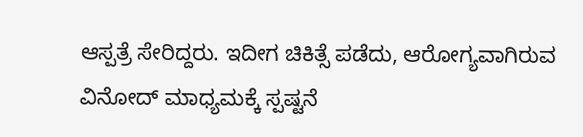ಆಸ್ಪತ್ರೆ ಸೇರಿದ್ದರು. ಇದೀಗ ಚಿಕಿತ್ಸೆ ಪಡೆದು, ಆರೋಗ್ಯವಾಗಿರುವ ವಿನೋದ್ ಮಾಧ್ಯಮಕ್ಕೆ ಸ್ಪಷ್ಟನೆ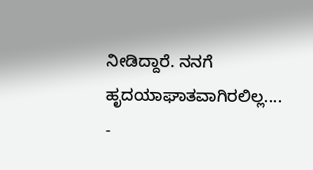ನೀಡಿದ್ದಾರೆ. ನನಗೆ ಹೃದಯಾಘಾತವಾಗಿರಲಿಲ್ಲ....
-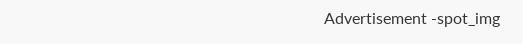Advertisement -spot_img